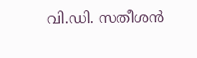വി.ഡി. സതീശൻ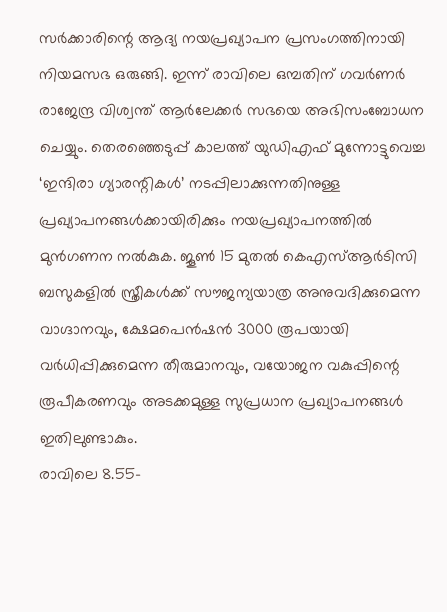സർക്കാരിന്റെ ആദ്യ നയപ്രഖ്യാപന പ്രസംഗത്തിനായി നിയമസഭ ഒരുങ്ങി. ഇന്ന് രാവിലെ ഒമ്പതിന് ഗവർണർ രാജേന്ദ്ര വിശ്വന്ത് ആർലേക്കർ സഭയെ അഭിസംബോധന ചെയ്യും. തെരഞ്ഞെടുപ്പ് കാലത്ത് യുഡിഎഫ് മുന്നോട്ടുവെച്ച ‘ഇന്ദിരാ ഗ്യാരന്റികൾ’ നടപ്പിലാക്കുന്നതിനുള്ള പ്രഖ്യാപനങ്ങൾക്കായിരിക്കും നയപ്രഖ്യാപനത്തിൽ മുൻഗണന നൽകുക. ജൂൺ 15 മുതൽ കെഎസ്ആർടിസി ബസുകളിൽ സ്ത്രീകൾക്ക് സൗജന്യയാത്ര അനുവദിക്കുമെന്ന വാഗ്ദാനവും, ക്ഷേമപെൻഷൻ 3000 രൂപയായി വർധിപ്പിക്കുമെന്ന തീരുമാനവും, വയോജന വകുപ്പിന്റെ രൂപീകരണവും അടക്കമുള്ള സുപ്രധാന പ്രഖ്യാപനങ്ങൾ ഇതിലുണ്ടാകും.
രാവിലെ 8.55-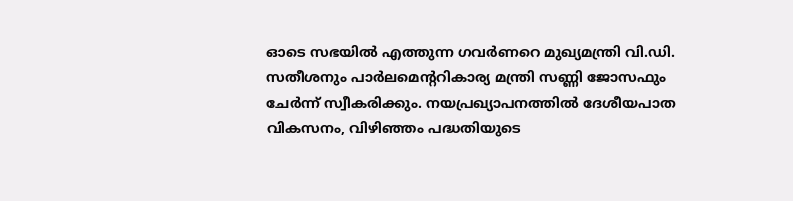ഓടെ സഭയിൽ എത്തുന്ന ഗവർണറെ മുഖ്യമന്ത്രി വി.ഡി. സതീശനും പാർലമെന്ററികാര്യ മന്ത്രി സണ്ണി ജോസഫും ചേർന്ന് സ്വീകരിക്കും. നയപ്രഖ്യാപനത്തിൽ ദേശീയപാത വികസനം, വിഴിഞ്ഞം പദ്ധതിയുടെ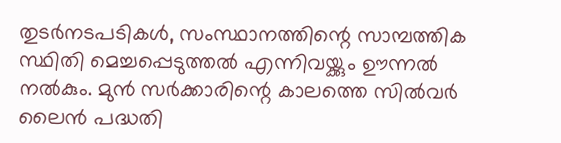തുടർനടപടികൾ, സംസ്ഥാനത്തിന്റെ സാമ്പത്തിക സ്ഥിതി മെച്ചപ്പെടുത്തൽ എന്നിവയ്ക്കും ഊന്നൽ നൽകും. മുൻ സർക്കാരിന്റെ കാലത്തെ സിൽവർ ലൈൻ പദ്ധതി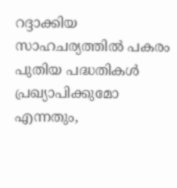റദ്ദാക്കിയ സാഹചര്യത്തിൽ പകരം പുതിയ പദ്ധതികൾ പ്രഖ്യാപിക്കുമോ എന്നതും,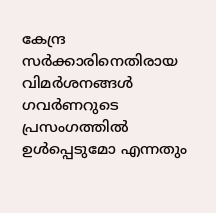കേന്ദ്ര സർക്കാരിനെതിരായ വിമർശനങ്ങൾ ഗവർണറുടെ പ്രസംഗത്തിൽ ഉൾപ്പെടുമോ എന്നതും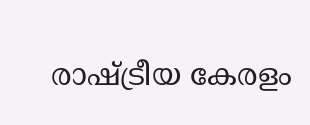രാഷ്ട്രീയ കേരളം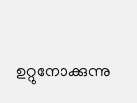ഉറ്റുനോക്കുന്നു